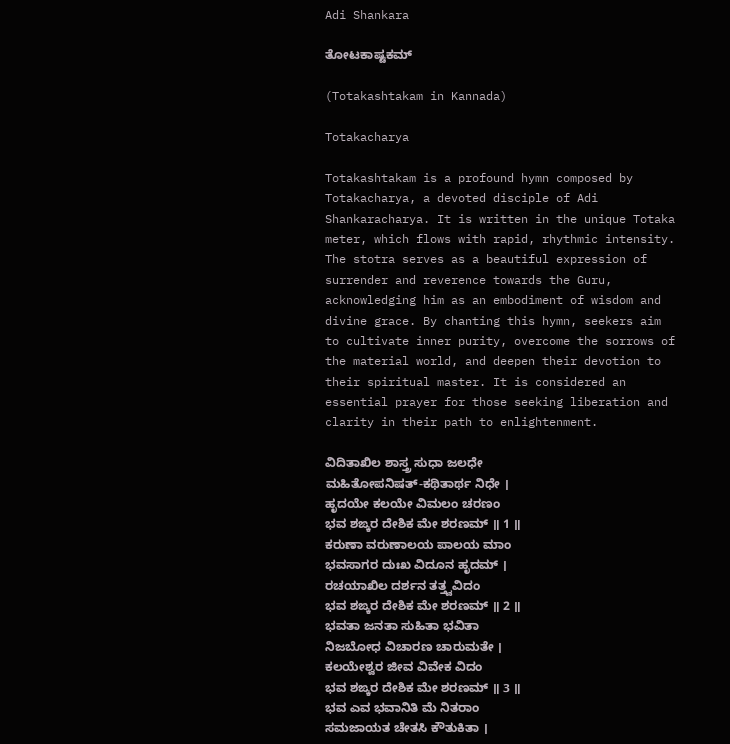Adi Shankara

ತೋಟಕಾಷ್ಟಕಮ್

(Totakashtakam in Kannada)

Totakacharya

Totakashtakam is a profound hymn composed by Totakacharya, a devoted disciple of Adi Shankaracharya. It is written in the unique Totaka meter, which flows with rapid, rhythmic intensity. The stotra serves as a beautiful expression of surrender and reverence towards the Guru, acknowledging him as an embodiment of wisdom and divine grace. By chanting this hymn, seekers aim to cultivate inner purity, overcome the sorrows of the material world, and deepen their devotion to their spiritual master. It is considered an essential prayer for those seeking liberation and clarity in their path to enlightenment.

ವಿದಿತಾಖಿಲ ಶಾಸ್ತ್ರ ಸುಧಾ ಜಲಧೇ
ಮಹಿತೋಪನಿಷತ್-ಕಥಿತಾರ್ಥ ನಿಧೇ ।
ಹೃದಯೇ ಕಲಯೇ ವಿಮಲಂ ಚರಣಂ
ಭವ ಶಙ್ಕರ ದೇಶಿಕ ಮೇ ಶರಣಮ್ ॥ 1 ॥
ಕರುಣಾ ವರುಣಾಲಯ ಪಾಲಯ ಮಾಂ
ಭವಸಾಗರ ದುಃಖ ವಿದೂನ ಹೃದಮ್ ।
ರಚಯಾಖಿಲ ದರ್ಶನ ತತ್ತ್ವವಿದಂ
ಭವ ಶಙ್ಕರ ದೇಶಿಕ ಮೇ ಶರಣಮ್ ॥ 2 ॥
ಭವತಾ ಜನತಾ ಸುಹಿತಾ ಭವಿತಾ
ನಿಜಬೋಧ ವಿಚಾರಣ ಚಾರುಮತೇ ।
ಕಲಯೇಶ್ವರ ಜೀವ ವಿವೇಕ ವಿದಂ
ಭವ ಶಙ್ಕರ ದೇಶಿಕ ಮೇ ಶರಣಮ್ ॥ 3 ॥
ಭವ ಎವ ಭವಾನಿತಿ ಮೆ ನಿತರಾಂ
ಸಮಜಾಯತ ಚೇತಸಿ ಕೌತುಕಿತಾ ।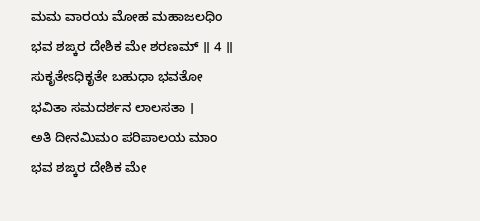ಮಮ ವಾರಯ ಮೋಹ ಮಹಾಜಲಧಿಂ
ಭವ ಶಙ್ಕರ ದೇಶಿಕ ಮೇ ಶರಣಮ್ ॥ 4 ॥
ಸುಕೃತೇಽಧಿಕೃತೇ ಬಹುಧಾ ಭವತೋ
ಭವಿತಾ ಸಮದರ್ಶನ ಲಾಲಸತಾ ।
ಅತಿ ದೀನಮಿಮಂ ಪರಿಪಾಲಯ ಮಾಂ
ಭವ ಶಙ್ಕರ ದೇಶಿಕ ಮೇ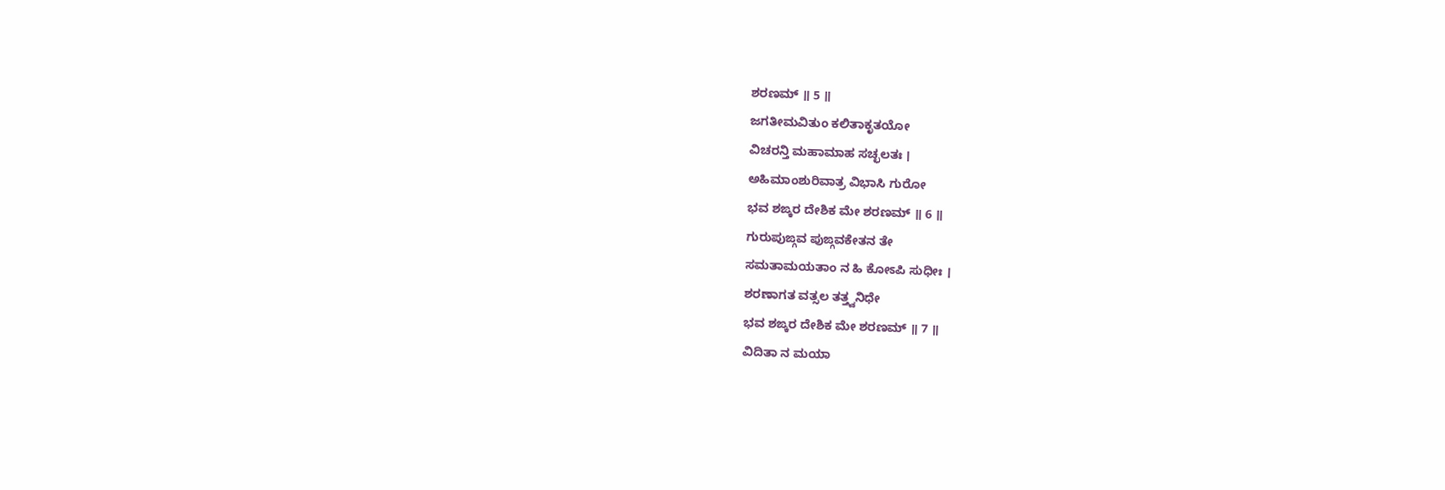ಶರಣಮ್ ॥ 5 ॥
ಜಗತೀಮವಿತುಂ ಕಲಿತಾಕೃತಯೋ
ವಿಚರನ್ತಿ ಮಹಾಮಾಹ ಸಚ್ಛಲತಃ ।
ಅಹಿಮಾಂಶುರಿವಾತ್ರ ವಿಭಾಸಿ ಗುರೋ
ಭವ ಶಙ್ಕರ ದೇಶಿಕ ಮೇ ಶರಣಮ್ ॥ 6 ॥
ಗುರುಪುಙ್ಗವ ಪುಙ್ಗವಕೇತನ ತೇ
ಸಮತಾಮಯತಾಂ ನ ಹಿ ಕೋಽಪಿ ಸುಧೀಃ ।
ಶರಣಾಗತ ವತ್ಸಲ ತತ್ತ್ವನಿಧೇ
ಭವ ಶಙ್ಕರ ದೇಶಿಕ ಮೇ ಶರಣಮ್ ॥ 7 ॥
ವಿದಿತಾ ನ ಮಯಾ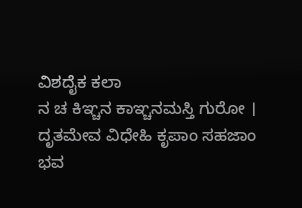ವಿಶದೈಕ ಕಲಾ
ನ ಚ ಕಿಞ್ಚನ ಕಾಞ್ಚನಮಸ್ತಿ ಗುರೋ ।
ದೃತಮೇವ ವಿಧೇಹಿ ಕೃಪಾಂ ಸಹಜಾಂ
ಭವ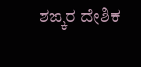ಶಙ್ಕರ ದೇಶಿಕ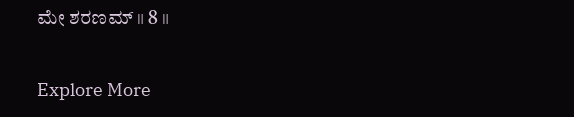ಮೇ ಶರಣಮ್ ॥ 8 ॥

Explore More